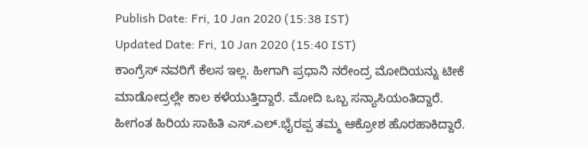Publish Date: Fri, 10 Jan 2020 (15:38 IST)
Updated Date: Fri, 10 Jan 2020 (15:40 IST)
ಕಾಂಗ್ರೆಸ್ ನವರಿಗೆ ಕೆಲಸ ಇಲ್ಲ. ಹೀಗಾಗಿ ಪ್ರಧಾನಿ ನರೇಂದ್ರ ಮೋದಿಯನ್ನು ಟೀಕೆ ಮಾಡೋದ್ರಲ್ಲೇ ಕಾಲ ಕಳೆಯುತ್ತಿದ್ದಾರೆ. ಮೋದಿ ಒಬ್ಬ ಸನ್ಯಾಸಿಯಂತಿದ್ದಾರೆ.
ಹೀಗಂತ ಹಿರಿಯ ಸಾಹಿತಿ ಎಸ್.ಎಲ್.ಭೈರಪ್ಪ ತಮ್ಮ ಆಕ್ರೋಶ ಹೊರಹಾಕಿದ್ದಾರೆ.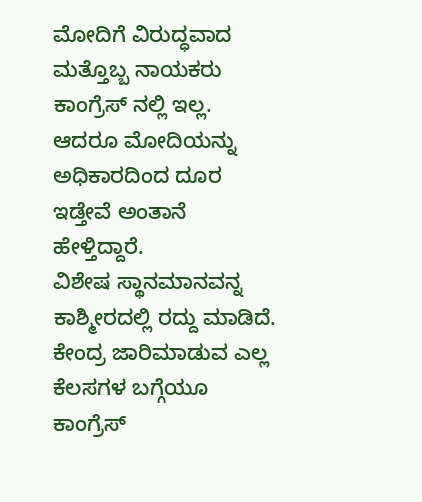ಮೋದಿಗೆ ವಿರುದ್ಧವಾದ ಮತ್ತೊಬ್ಬ ನಾಯಕರು ಕಾಂಗ್ರೆಸ್ ನಲ್ಲಿ ಇಲ್ಲ. ಆದರೂ ಮೋದಿಯನ್ನು ಅಧಿಕಾರದಿಂದ ದೂರ ಇಡ್ತೇವೆ ಅಂತಾನೆ ಹೇಳ್ತಿದ್ದಾರೆ.
ವಿಶೇಷ ಸ್ಥಾನಮಾನವನ್ನ ಕಾಶ್ಮೀರದಲ್ಲಿ ರದ್ದು ಮಾಡಿದೆ. ಕೇಂದ್ರ ಜಾರಿಮಾಡುವ ಎಲ್ಲ ಕೆಲಸಗಳ ಬಗ್ಗೆಯೂ ಕಾಂಗ್ರೆಸ್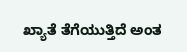ಖ್ಯಾತೆ ತೆಗೆಯುತ್ತಿದೆ ಅಂತ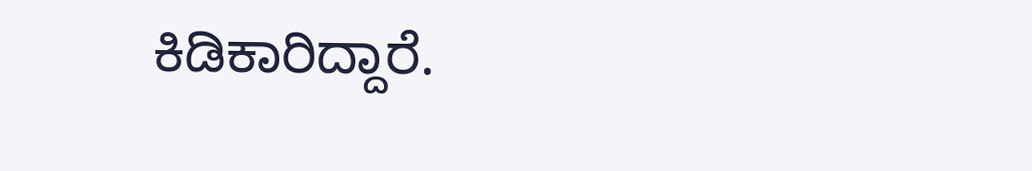ಕಿಡಿಕಾರಿದ್ದಾರೆ.